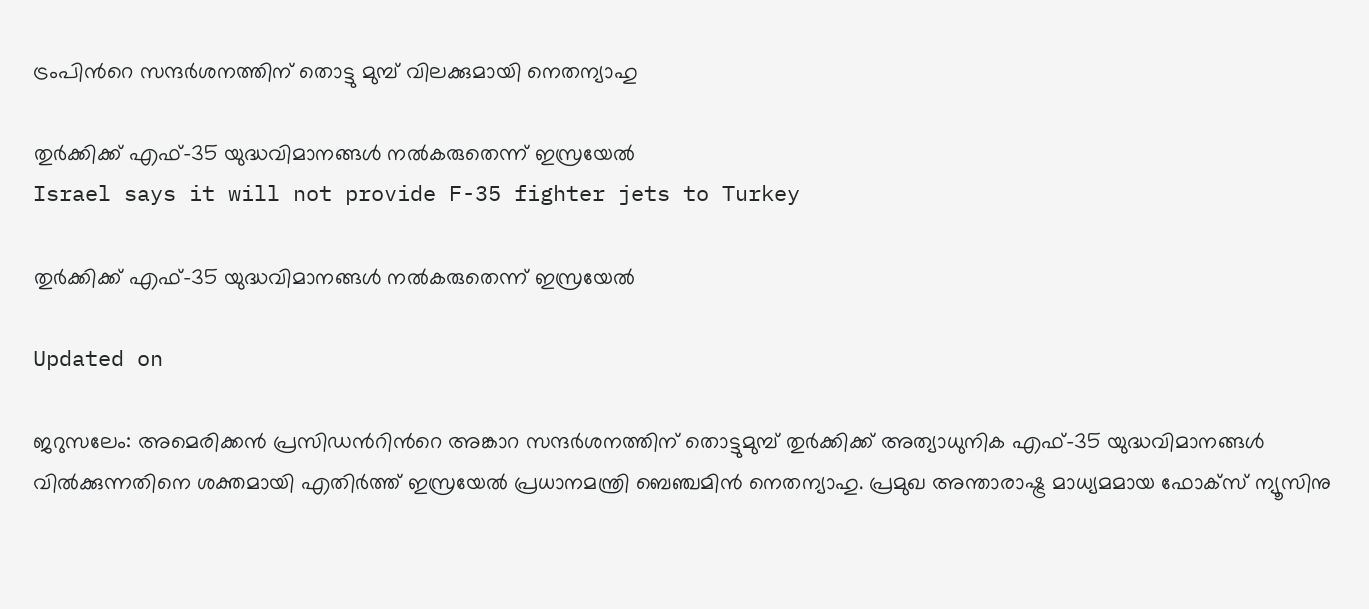ട്രംപിന്‍റെ സന്ദർശനത്തിന് തൊട്ടു മുമ്പ് വിലക്കുമായി നെതന്യാഹു

തുർക്കിക്ക് എഫ്-35 യുദ്ധവിമാനങ്ങൾ നൽകരുതെന്ന് ഇസ്രയേൽ
Israel says it will not provide F-35 fighter jets to Turkey

തുർക്കിക്ക് എഫ്-35 യുദ്ധവിമാനങ്ങൾ നൽകരുതെന്ന് ഇസ്രയേൽ

Updated on

ജറുസലേം: അമെരിക്കൻ പ്രസിഡന്‍റിന്‍റെ അങ്കാറ സന്ദർശനത്തിന് തൊട്ടുമുമ്പ് തുർക്കിക്ക് അത്യാധുനിക എഫ്-35 യുദ്ധവിമാനങ്ങൾ വിൽക്കുന്നതിനെ ശക്തമായി എതിർത്ത് ഇസ്രയേൽ പ്രധാനമന്ത്രി ബെഞ്ചമിൻ നെതന്യാഹു. പ്രമുഖ അന്താരാഷ്ട്ര മാധ്യമമായ ഫോക്സ് ന്യൂസിനു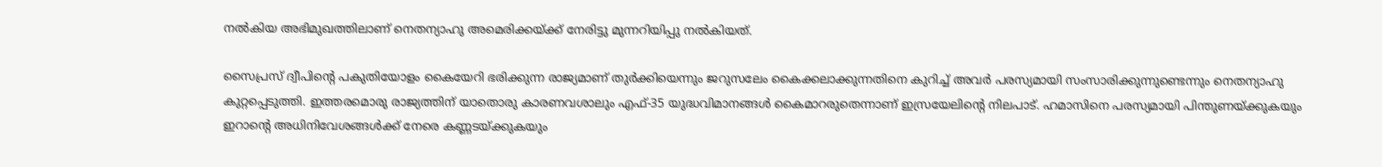നൽകിയ അഭിമുഖത്തിലാണ് നെതന്യാഹു അമെരിക്കയ്ക്ക് നേരിട്ടു മുന്നറിയിപ്പു നൽകിയത്.

സൈപ്രസ് ദ്വീപിന്‍റെ പകുതിയോളം കൈയേറി ഭരിക്കുന്ന രാജ്യമാണ് തുർക്കിയെന്നും ജറുസലേം കൈക്കലാക്കുന്നതിനെ കുറിച്ച് അവർ പരസ്യമായി സംസാരിക്കുന്നുണ്ടെന്നും നെതന്യാഹു കുറ്റപ്പെടുത്തി. ഇത്തരമൊരു രാജ്യത്തിന് യാതൊരു കാരണവശാലും എഫ്-35 യുദ്ധവിമാനങ്ങൾ കൈമാറരുതെന്നാണ് ഇസ്രയേലിന്‍റെ നിലപാട്. ഹമാസിനെ പരസ്യമായി പിന്തുണയ്ക്കുകയും ഇറാന്‍റെ അധിനിവേശങ്ങൾക്ക് നേരെ കണ്ണടയ്ക്കുകയും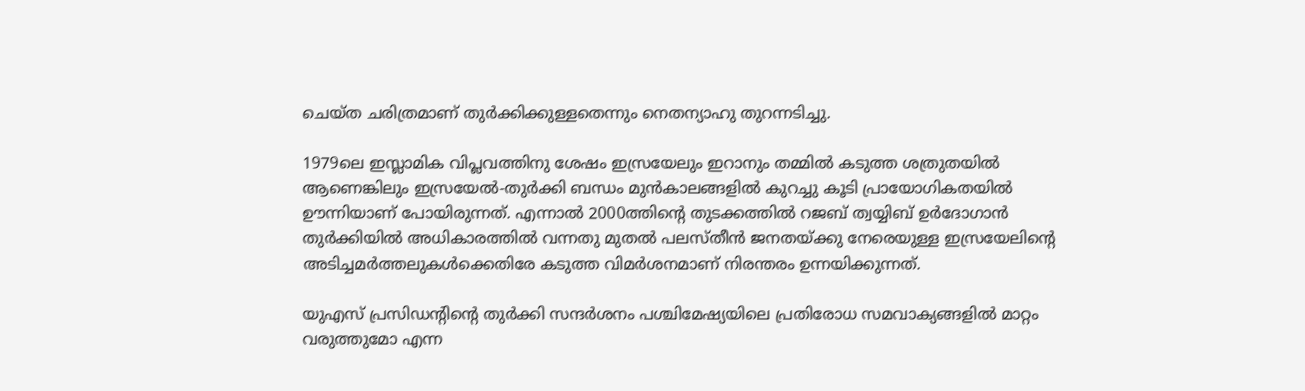ചെയ്ത ചരിത്രമാണ് തുർക്കിക്കുള്ളതെന്നും നെതന്യാഹു തുറന്നടിച്ചു.

1979ലെ ഇസ്ലാമിക വിപ്ലവത്തിനു ശേഷം ഇസ്രയേലും ഇറാനും തമ്മിൽ കടുത്ത ശത്രുതയിൽ ആണെങ്കിലും ഇസ്രയേൽ-തുർക്കി ബന്ധം മുൻകാലങ്ങളിൽ കുറച്ചു കൂടി പ്രായോഗികതയിൽ ഊന്നിയാണ് പോയിരുന്നത്. എന്നാൽ 2000ത്തിന്‍റെ തുടക്കത്തിൽ റജബ് ത്വയ്യിബ് ഉർദോഗാൻ തുർക്കിയിൽ അധികാരത്തിൽ വന്നതു മുതൽ പലസ്തീൻ ജനതയ്ക്കു നേരെയുള്ള ഇസ്രയേലിന്‍റെ അടിച്ചമർത്തലുകൾക്കെതിരേ കടുത്ത വിമർശനമാണ് നിരന്തരം ഉന്നയിക്കുന്നത്.

യുഎസ് പ്രസിഡന്‍റിന്‍റെ തുർക്കി സന്ദർശനം പശ്ചിമേഷ്യയിലെ പ്രതിരോധ സമവാക്യങ്ങളിൽ മാറ്റം വരുത്തുമോ എന്ന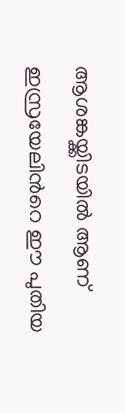ആശങ്കയ്ക്കിടയിൽ ആണ് ഇസ്രയേലിന്‍റെ ഈ പുതിയ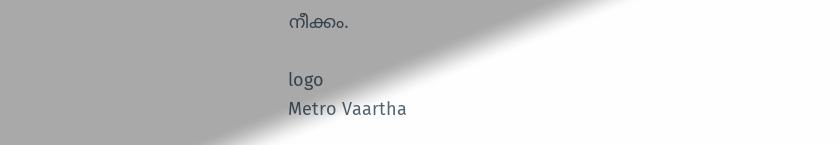നീക്കം.

logo
Metro Vaartha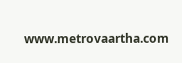www.metrovaartha.com